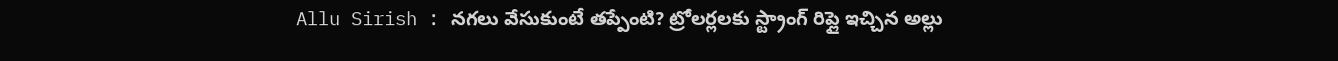Allu Sirish : నగలు వేసుకుంటే తప్పేంటి? ట్రోలర్లలకు స్ట్రాంగ్ రిప్లై ఇచ్చిన అల్లు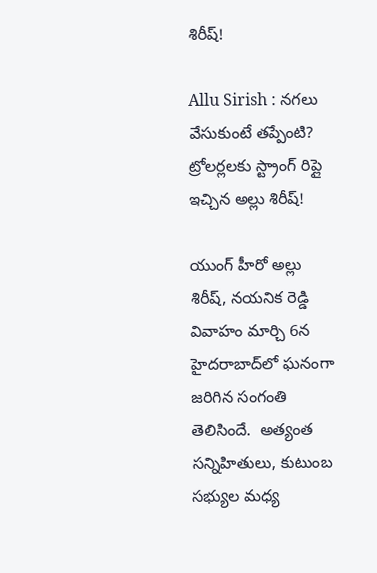శిరీష్!

Allu Sirish : నగలు వేసుకుంటే తప్పేంటి? ట్రోలర్లలకు స్ట్రాంగ్ రిప్లై ఇచ్చిన అల్లు శిరీష్!

యుంగ్ హీరో అల్లు శిరీష్, నయనిక రెడ్డి వివాహం మార్చి 6న హైదరాబాద్‌లో ఘనంగా జరిగిన సంగంతి తెలిసిందే.  అత్యంత సన్నిహితులు, కుటుంబ సభ్యుల మధ్య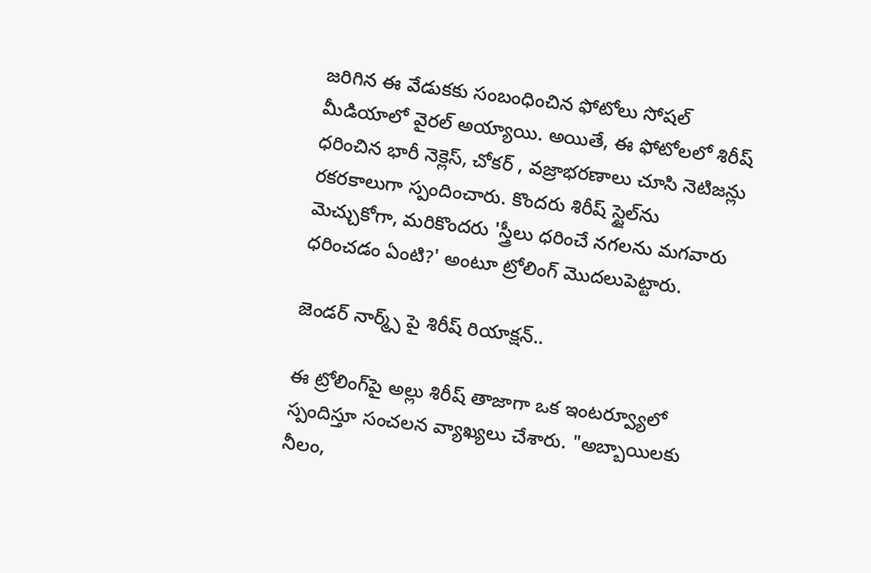జరిగిన ఈ వేడుకకు సంబంధించిన ఫోటోలు సోషల్ మీడియాలో వైరల్ అయ్యాయి. అయితే, ఈ ఫోటోలలో శిరీష్ ధరించిన భారీ నెక్లెస్, చోకర్ , వజ్రాభరణాలు చూసి నెటిజన్లు రకరకాలుగా స్పందించారు. కొందరు శిరీష్ స్టైల్‌ను మెచ్చుకోగా, మరికొందరు 'స్త్రీలు ధరించే నగలను మగవారు ధరించడం ఏంటి?' అంటూ ట్రోలింగ్ మొదలుపెట్టారు.

జెండర్ నార్మ్స్ పై శిరీష్ రియాక్షన్..

ఈ ట్రోలింగ్‌పై అల్లు శిరీష్ తాజాగా ఒక ఇంటర్వ్యూలో స్పందిస్తూ సంచలన వ్యాఖ్యలు చేశారు. "అబ్బాయిలకు నీలం,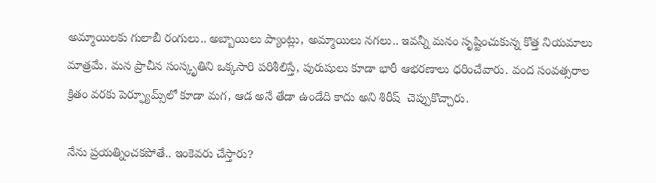అమ్మాయిలకు గులాబీ రంగులు.. అబ్బాయిలు ప్యాంట్లు, అమ్మాయిలు నగలు.. ఇవన్నీ మనం సృష్టించుకున్న కొత్త నియమాలు మాత్రమే. మన ప్రాచీన సంస్కృతిని ఒక్కసారి పరిశీలిస్తే, పురుషులు కూడా భారీ ఆభరణాలు ధరించేవారు. వంద సంవత్సరాల క్రితం వరకు పెర్ఫ్యూమ్స్‌లో కూడా మగ, ఆడ అనే తేడా ఉండేది కాదు అని శిరీష్  చెప్పుకొచ్చారు.

నేను ప్రయత్నించకపోతే.. ఇంకెవరు చేస్తారు?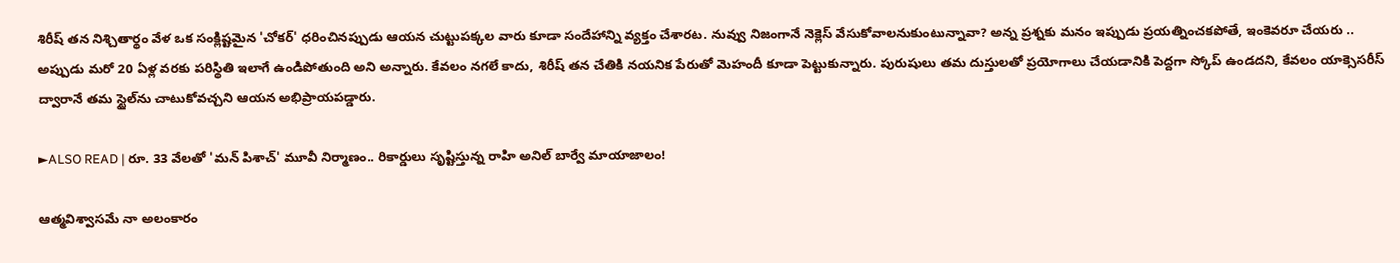శిరీష్ తన నిశ్చితార్థం వేళ ఒక సంక్లిష్టమైన 'చోకర్' ధరించినప్పుడు ఆయన చుట్టుపక్కల వారు కూడా సందేహాన్ని వ్యక్తం చేశారట. నువ్వు నిజంగానే నెక్లెస్ వేసుకోవాలనుకుంటున్నావా? అన్న ప్రశ్నకు మనం ఇప్పుడు ప్రయత్నించకపోతే, ఇంకెవరూ చేయరు ..  అప్పుడు మరో 20 ఏళ్ల వరకు పరిస్థితి ఇలాగే ఉండిపోతుంది అని అన్నారు. కేవలం నగలే కాదు, శిరీష్ తన చేతికి నయనిక పేరుతో మెహందీ కూడా పెట్టుకున్నారు. పురుషులు తమ దుస్తులతో ప్రయోగాలు చేయడానికి పెద్దగా స్కోప్ ఉండదని, కేవలం యాక్సెసరీస్ ద్వారానే తమ స్టైల్‌ను చాటుకోవచ్చని ఆయన అభిప్రాయపడ్డారు.

►ALSO READ | రూ. 33 వేలతో 'మన్ పిశాచ్' మూవీ నిర్మాణం.. రికార్డులు సృష్టిస్తున్న రాహి అనిల్ బార్వే మాయాజాలం!

ఆత్మవిశ్వాసమే నా అలంకారం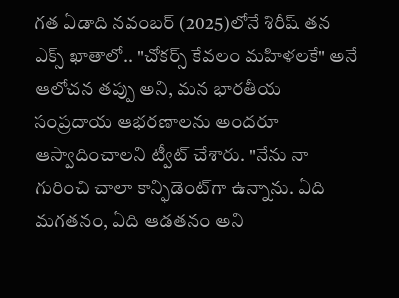గత ఏడాది నవంబర్ (2025)లోనే శిరీష్ తన ఎక్స్ ఖాతాలో.. "చోకర్స్ కేవలం మహిళలకే" అనే ఆలోచన తప్పు అని, మన భారతీయ సంప్రదాయ ఆభరణాలను అందరూ ఆస్వాదించాలని ట్వీట్ చేశారు. "నేను నా గురించి చాలా కాన్ఫిడెంట్‌గా ఉన్నాను. ఏది మగతనం, ఏది ఆడతనం అని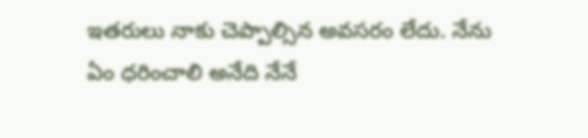ఇతరులు నాకు చెప్పాల్సిన అవసరం లేదు. నేను ఏం ధరించాలి అనేది నేనే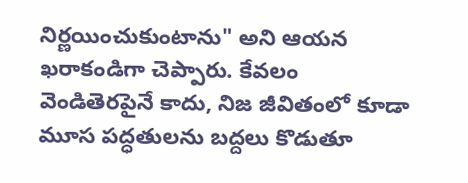నిర్ణయించుకుంటాను" అని ఆయన ఖరాకండిగా చెప్పారు. కేవలం వెండితెరపైనే కాదు, నిజ జీవితంలో కూడా మూస పద్ధతులను బద్దలు కొడుతూ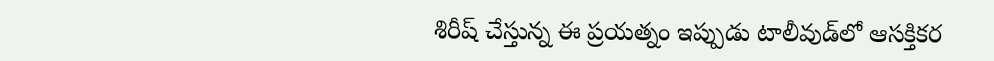శిరీష్ చేస్తున్న ఈ ప్రయత్నం ఇప్పుడు టాలీవుడ్‌లో ఆసక్తికర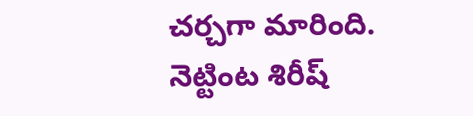చర్చగా మారింది. నెట్టింట శిరీష్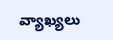వ్యాఖ్యలు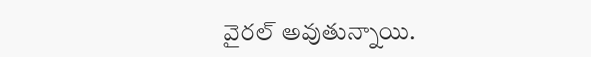వైరల్ అవుతున్నాయి.